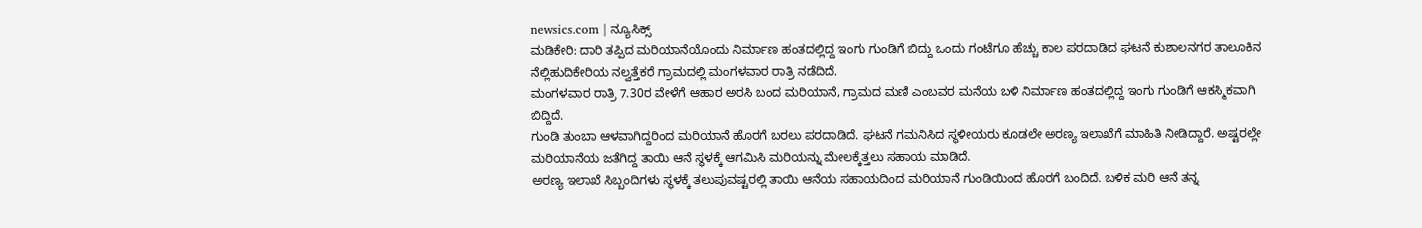newsics.com | ನ್ಯೂಸಿಕ್ಸ್
ಮಡಿಕೇರಿ: ದಾರಿ ತಪ್ಪಿದ ಮರಿಯಾನೆಯೊಂದು ನಿರ್ಮಾಣ ಹಂತದಲ್ಲಿದ್ದ ಇಂಗು ಗುಂಡಿಗೆ ಬಿದ್ದು ಒಂದು ಗಂಟೆಗೂ ಹೆಚ್ಚು ಕಾಲ ಪರದಾಡಿದ ಘಟನೆ ಕುಶಾಲನಗರ ತಾಲೂಕಿನ ನೆಲ್ಲಿಹುದಿಕೇರಿಯ ನಲ್ವತ್ತೆಕರೆ ಗ್ರಾಮದಲ್ಲಿ ಮಂಗಳವಾರ ರಾತ್ರಿ ನಡೆದಿದೆ.
ಮಂಗಳವಾರ ರಾತ್ರಿ 7.30ರ ವೇಳೆಗೆ ಆಹಾರ ಅರಸಿ ಬಂದ ಮರಿಯಾನೆ, ಗ್ರಾಮದ ಮಣಿ ಎಂಬವರ ಮನೆಯ ಬಳಿ ನಿರ್ಮಾಣ ಹಂತದಲ್ಲಿದ್ದ ಇಂಗು ಗುಂಡಿಗೆ ಆಕಸ್ಮಿಕವಾಗಿ ಬಿದ್ದಿದೆ.
ಗುಂಡಿ ತುಂಬಾ ಆಳವಾಗಿದ್ದರಿಂದ ಮರಿಯಾನೆ ಹೊರಗೆ ಬರಲು ಪರದಾಡಿದೆ. ಘಟನೆ ಗಮನಿಸಿದ ಸ್ಥಳೀಯರು ಕೂಡಲೇ ಅರಣ್ಯ ಇಲಾಖೆಗೆ ಮಾಹಿತಿ ನೀಡಿದ್ದಾರೆ. ಅಷ್ಟರಲ್ಲೇ ಮರಿಯಾನೆಯ ಜತೆಗಿದ್ದ ತಾಯಿ ಆನೆ ಸ್ಥಳಕ್ಕೆ ಆಗಮಿಸಿ ಮರಿಯನ್ನು ಮೇಲಕ್ಕೆತ್ತಲು ಸಹಾಯ ಮಾಡಿದೆ.
ಅರಣ್ಯ ಇಲಾಖೆ ಸಿಬ್ಬಂದಿಗಳು ಸ್ಥಳಕ್ಕೆ ತಲುಪುವಷ್ಟರಲ್ಲಿ ತಾಯಿ ಆನೆಯ ಸಹಾಯದಿಂದ ಮರಿಯಾನೆ ಗುಂಡಿಯಿಂದ ಹೊರಗೆ ಬಂದಿದೆ. ಬಳಿಕ ಮರಿ ಆನೆ ತನ್ನ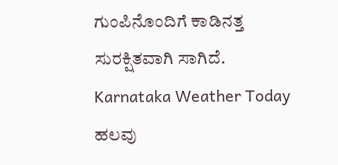ಗುಂಪಿನೊಂದಿಗೆ ಕಾಡಿನತ್ತ ಸುರಕ್ಷಿತವಾಗಿ ಸಾಗಿದೆ.
Karnataka Weather Today ಹಲವು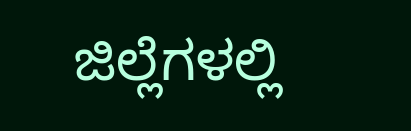ಜಿಲ್ಲೆಗಳಲ್ಲಿ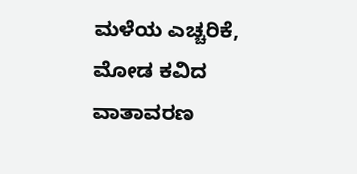ಮಳೆಯ ಎಚ್ಚರಿಕೆ, ಮೋಡ ಕವಿದ ವಾತಾವರಣ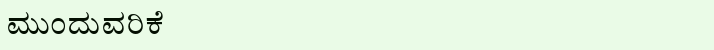ಮುಂದುವರಿಕೆ